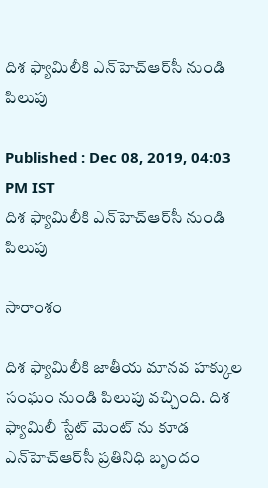దిశ ఫ్యామిలీకి ఎన్‌హెచ్‌ఆర్‌సీ నుండి పిలుపు

Published : Dec 08, 2019, 04:03 PM IST
దిశ ఫ్యామిలీకి ఎన్‌హెచ్‌ఆర్‌సీ నుండి పిలుపు

సారాంశం

దిశ ఫ్యామిలీకి జాతీయ మానవ హక్కుల సంఘం నుండి పిలుపు వచ్చింది. దిశ ఫ్యామిలీ స్టేట్ మెంట్ ను కూడ ఎన్‌హెచ్‌ఆర్‌సీ ప్రతినిధి బృందం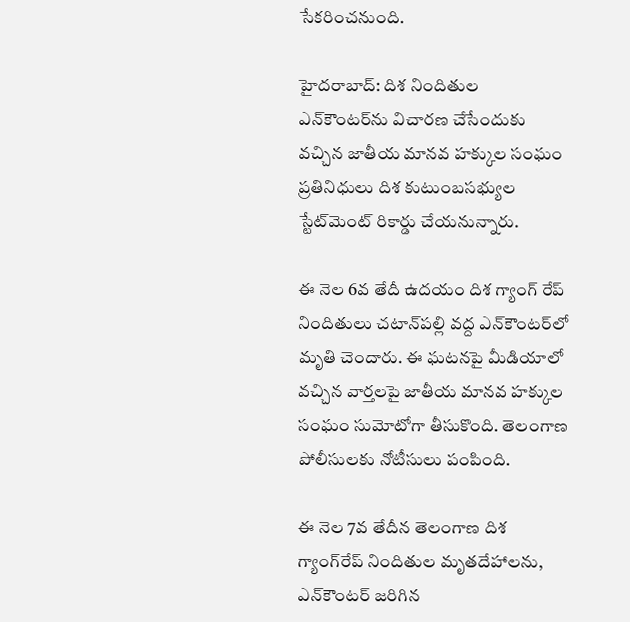సేకరించనుంది.

హైదరాబాద్: దిశ నిందితుల ఎన్‌కౌంటర్‌ను విచారణ చేసేందుకు వచ్చిన జాతీయ మానవ హక్కుల సంఘం ప్రతినిధులు దిశ కుటుంబసభ్యుల స్టేట్‌మెంట్ రికార్డు చేయనున్నారు.

ఈ నెల 6వ తేదీ ఉదయం దిశ‌ గ్యాంగ్ రేప్ నిందితులు చటాన్‌పల్లి వద్ద ఎన్‌కౌంటర్‌లో మృతి చెందారు. ఈ ఘటనపై మీడియాలో వచ్చిన వార్తల‌పై జాతీయ మానవ హక్కుల సంఘం సుమోటోగా తీసుకొంది. తెలంగాణ పోలీసులకు నోటీసులు పంపింది.

ఈ నెల 7వ తేదీన తెలంగాణ దిశ గ్యాంగ్‌రేప్ నిందితుల మృతదేహాలను, ఎన్‌కౌంటర్ జరిగిన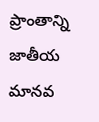ప్రాంతాన్ని జాతీయ మానవ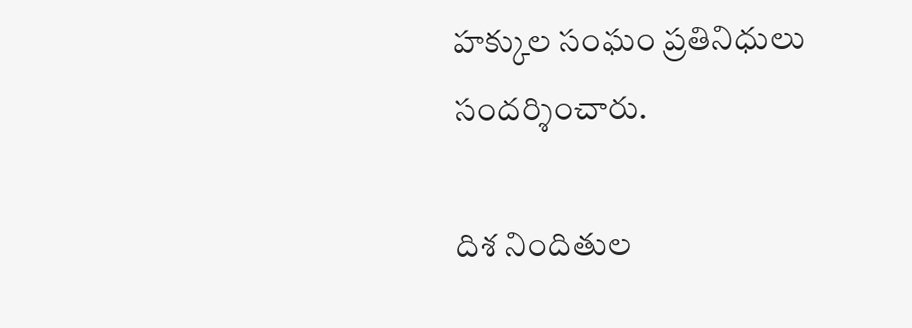హక్కుల సంఘం ప్రతినిధులు సందర్శించారు.

దిశ నిందితుల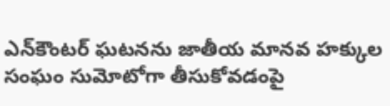ఎన్‌కౌంటర్ ఘటనను జాతీయ మానవ హక్కుల సంఘం సుమోటోగా తీసుకోవడంపై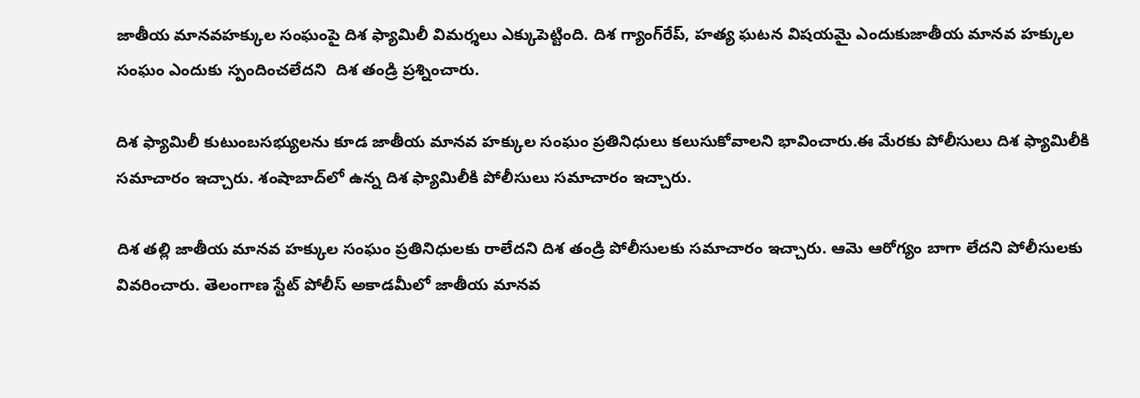జాతీయ మానవహక్కుల సంఘంపై దిశ ఫ్యామిలీ విమర్శలు ఎక్కుపెట్టింది. దిశ గ్యాంగ్‌రేప్, హత్య ఘటన విషయమై ఎందుకుజాతీయ మానవ హక్కుల సంఘం ఎందుకు స్పందించలేదని  దిశ తండ్రి ప్రశ్నించారు.

దిశ ఫ్యామిలీ కుటుంబసభ్యులను కూడ జాతీయ మానవ హక్కుల సంఘం ప్రతినిధులు కలుసుకోవాలని భావించారు.ఈ మేరకు పోలీసులు దిశ ఫ్యామిలీకి సమాచారం ఇచ్చారు. శంషాబాద్‌లో ఉన్న దిశ ఫ్యామిలీకి పోలీసులు సమాచారం ఇచ్చారు.

దిశ తల్లి జాతీయ మానవ హక్కుల సంఘం ప్రతినిధులకు రాలేదని దిశ తండ్రి పోలీసులకు సమాచారం ఇచ్చారు. ఆమె ఆరోగ్యం బాగా లేదని పోలీసులకు వివరించారు. తెలంగాణ స్టేట్ పోలీస్ అకాడమీలో జాతీయ మానవ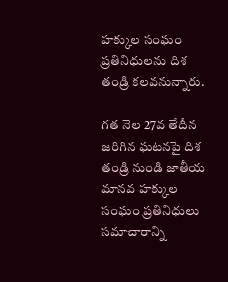హక్కుల సంఘం ప్రతినిధులను దిశ తండ్రి కలవనున్నారు.

గత నెల 27వ తేదీన జరిగిన ఘటనపై దిశ తండ్రి నుండి జాతీయ మానవ హక్కుల సంఘం ప్రతినిధులు సమాచారాన్ని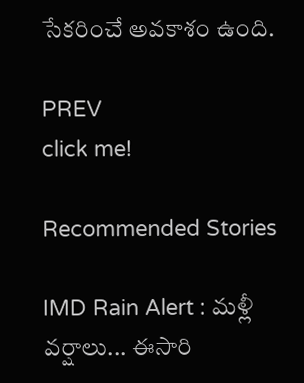సేకరించే అవకాశం ఉంది.

PREV
click me!

Recommended Stories

IMD Rain Alert : మళ్లీ వర్షాలు... ఈసారి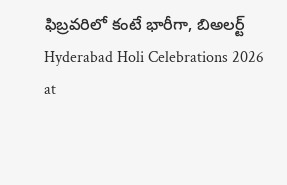ఫిబ్రవరిలో కంటే భారీగా, బిఅలర్ట్
Hyderabad Holi Celebrations 2026 at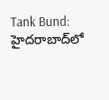Tank Bund: హైదరాబాద్‌లో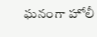ఘనంగా హోలీ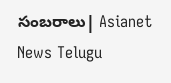సంబరాలు| Asianet News Telugu